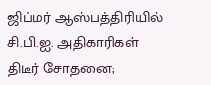ஜிப்மர் ஆஸ்பத்திரியில் சி.பி.ஐ. அதிகாரிகள் திடீர் சோதனை;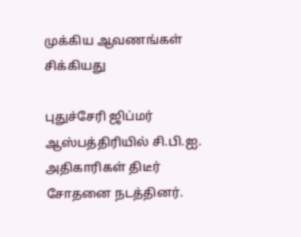முக்கிய ஆவணங்கள் சிக்கியது

புதுச்சேரி ஜிப்மர் ஆஸ்பத்திரியில் சி.பி.ஐ. அதிகாரிகள் திடீர் சோதனை நடத்தினர்.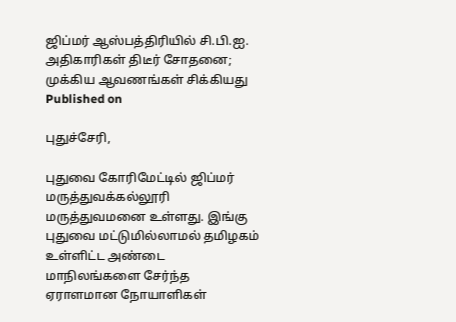ஜிப்மர் ஆஸ்பத்திரியில் சி.பி.ஐ. அதிகாரிகள் திடீர் சோதனை; முக்கிய ஆவணங்கள் சிக்கியது
Published on

புதுச்சேரி,

புதுவை கோரிமேட்டில் ஜிப்மர் மருத்துவக்கல்லூரி மருத்துவமனை உள்ளது. இங்கு புதுவை மட்டுமில்லாமல் தமிழகம் உள்ளிட்ட அண்டை மாநிலங்களை சேர்ந்த ஏராளமான நோயாளிகள்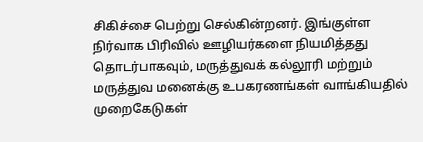சிகிச்சை பெற்று செல்கின்றனர். இங்குள்ள நிர்வாக பிரிவில் ஊழியர்களை நியமித்தது தொடர்பாகவும், மருத்துவக் கல்லூரி மற்றும் மருத்துவ மனைக்கு உபகரணங்கள் வாங்கியதில் முறைகேடுகள்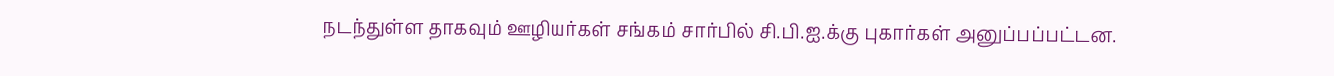நடந்துள்ள தாகவும் ஊழியர்கள் சங்கம் சார்பில் சி.பி.ஐ.க்கு புகார்கள் அனுப்பப்பட்டன.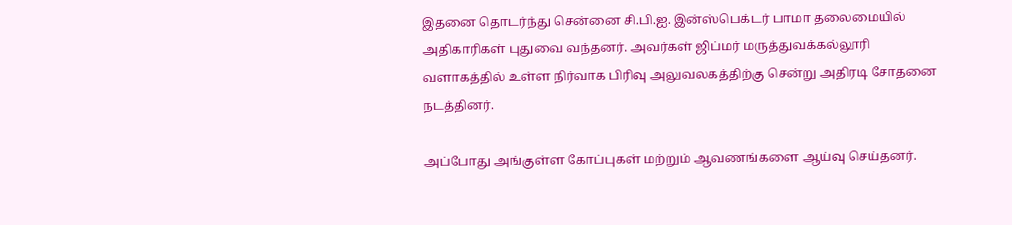இதனை தொடர்ந்து சென்னை சி.பி.ஐ. இன்ஸ்பெக்டர் பாமா தலைமையில் அதிகாரிகள் புதுவை வந்தனர். அவர்கள் ஜிப்மர் மருத்துவக்கல்லூரி வளாகத்தில் உள்ள நிர்வாக பிரிவு அலுவலகத்திற்கு சென்று அதிரடி சோதனை நடத்தினர்.

அப்போது அங்குள்ள கோப்புகள் மற்றும் ஆவணங்களை ஆய்வு செய்தனர்.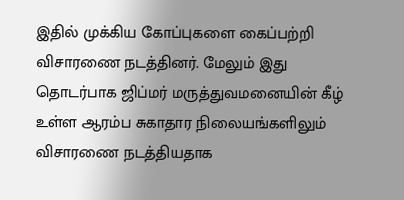இதில் முக்கிய கோப்புகளை கைப்பற்றி விசாரணை நடத்தினர். மேலும் இது தொடர்பாக ஜிப்மர் மருத்துவமனையின் கீழ் உள்ள ஆரம்ப சுகாதார நிலையங்களிலும் விசாரணை நடத்தியதாக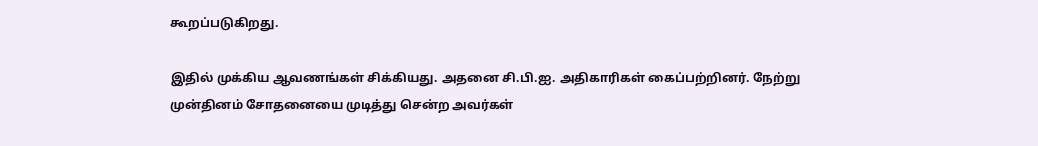கூறப்படுகிறது.

இதில் முக்கிய ஆவணங்கள் சிக்கியது. அதனை சி.பி.ஐ. அதிகாரிகள் கைப்பற்றினர். நேற்று முன்தினம் சோதனையை முடித்து சென்ற அவர்கள்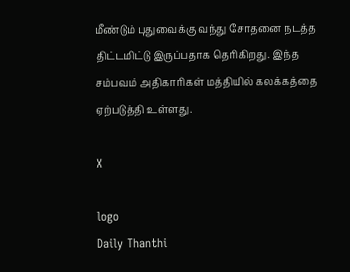மீண்டும் புதுவைக்கு வந்து சோதனை நடத்த திட்டமிட்டு இருப்பதாக தெரிகிறது. இந்த சம்பவம் அதிகாரிகள் மத்தியில் கலக்கத்தை ஏற்படுத்தி உள்ளது.

X

logo
Daily Thanthi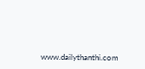www.dailythanthi.com